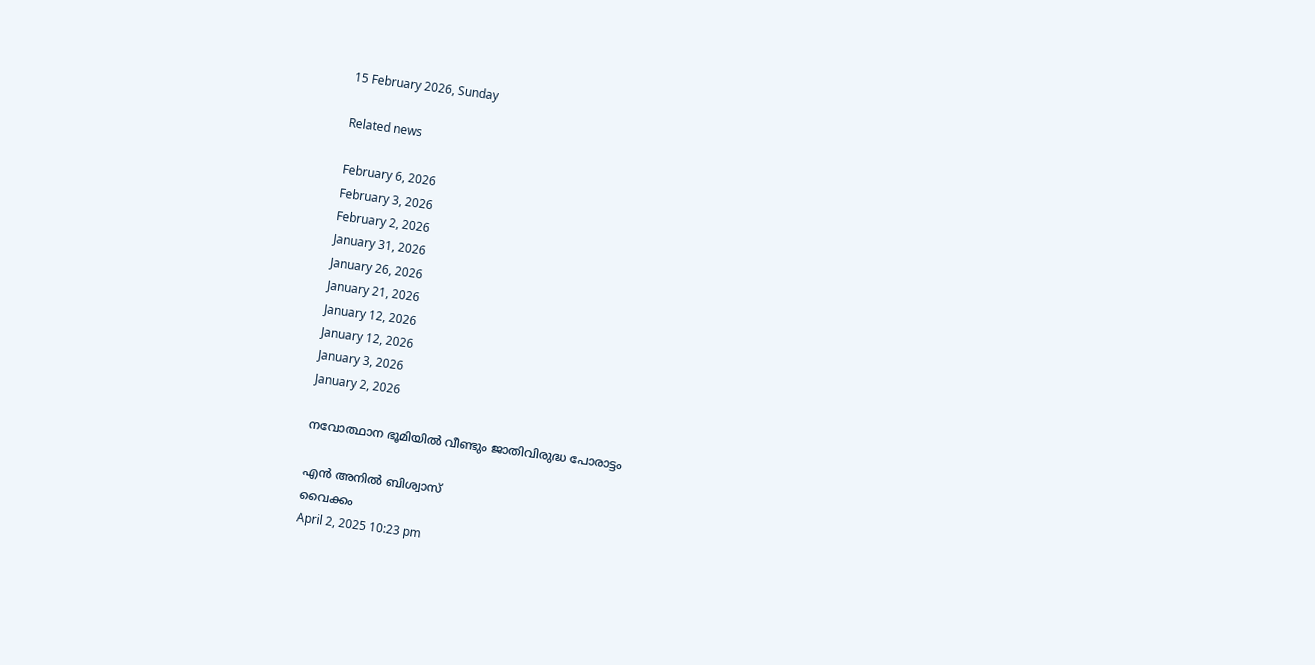15 February 2026, Sunday

Related news

February 6, 2026
February 3, 2026
February 2, 2026
January 31, 2026
January 26, 2026
January 21, 2026
January 12, 2026
January 12, 2026
January 3, 2026
January 2, 2026

നവോത്ഥാന ഭൂമിയിൽ വീണ്ടും ജാതിവിരുദ്ധ പോരാട്ടം

എൻ അനിൽ ബിശ്വാസ്
വൈക്കം
April 2, 2025 10:23 pm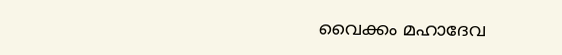വൈക്കം മഹാദേവ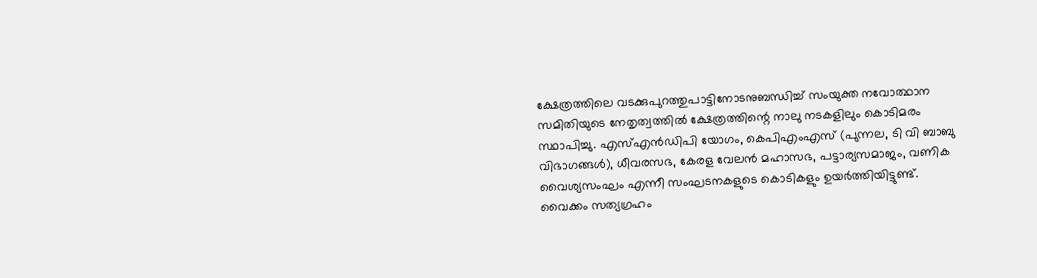ക്ഷേത്രത്തിലെ വടക്കുപുറത്തുപാട്ടിനോടനുബന്ധിച്ച് സംയുക്ത നവോത്ഥാന സമിതിയുടെ നേതൃത്വത്തിൽ ക്ഷേത്രത്തിന്റെ നാലു നടകളിലും കൊടിമരം സ്ഥാപിച്ചു. എസ്എൻഡിപി യോഗം, കെപിഎംഎസ് (പുന്നല, ടി വി ബാബു വിഭാഗങ്ങള്‍), ധീവരസഭ, കേരള വേലൻ മഹാസഭ, പട്ടാര്യസമാജം, വണിക വൈശ്യസംഘം എന്നീ സംഘടനകളുടെ കൊടികളും ഉയർത്തിയിട്ടുണ്ട്.
വൈക്കം സത്യഗ്രഹം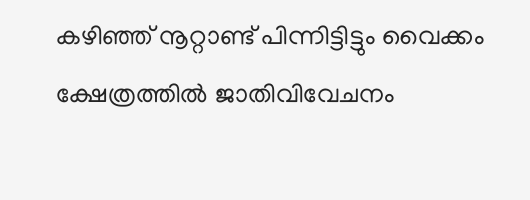കഴിഞ്ഞ് നൂറ്റാണ്ട് പിന്നിട്ടിട്ടും വൈക്കം ക്ഷേത്രത്തിൽ ജാതിവിവേചനം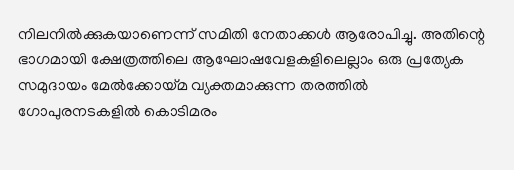നിലനിൽക്കുകയാണെന്ന് സമിതി നേതാക്കൾ ആരോപിച്ചു. അതിന്റെ ഭാഗമായി ക്ഷേത്രത്തിലെ ആഘോഷവേളകളിലെല്ലാം ഒരു പ്രത്യേക സമുദായം മേൽക്കോയ്മ വ്യക്തമാക്കുന്ന തരത്തിൽ ഗോപുരനടകളിൽ കൊടിമരം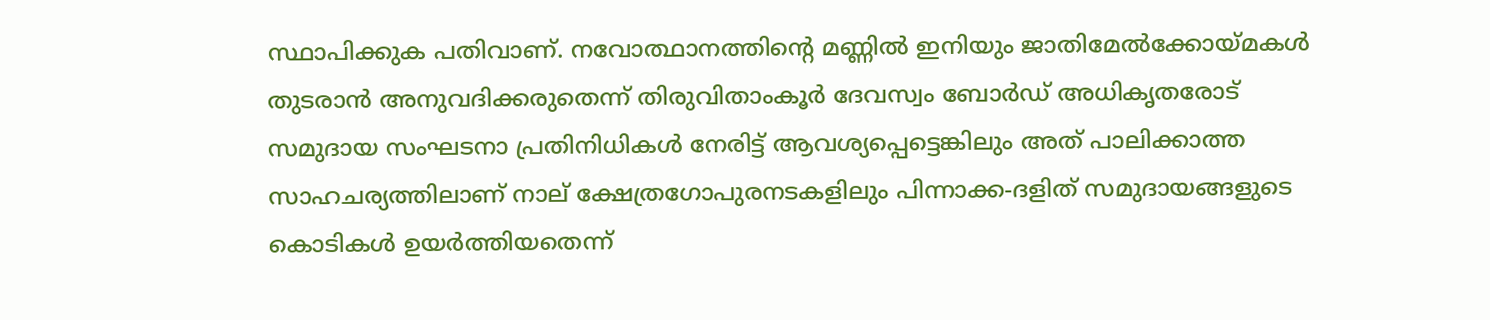സ്ഥാപിക്കുക പതിവാണ്. നവോത്ഥാനത്തിന്റെ മണ്ണിൽ ഇനിയും ജാതിമേൽക്കോയ്മകൾ തുടരാൻ അനുവദിക്കരുതെന്ന് തിരുവിതാംകൂർ ദേവസ്വം ബോർഡ് അധികൃതരോട് സമുദായ സംഘടനാ പ്രതിനിധികൾ നേരിട്ട് ആവശ്യപ്പെട്ടെങ്കിലും അത് പാലിക്കാത്ത സാഹചര്യത്തിലാണ് നാല് ക്ഷേത്രഗോപുരനടകളിലും പിന്നാക്ക‑ദളിത് സമുദായങ്ങളുടെ കൊടികൾ ഉയർത്തിയതെന്ന്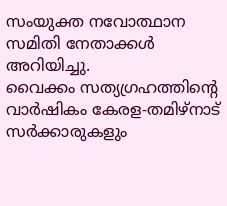സംയുക്ത നവോത്ഥാന സമിതി നേതാക്കൾ അറിയിച്ചു.
വൈക്കം സത്യഗ്രഹത്തിന്റെ വാർഷികം കേരള-തമിഴ്‌നാട് സർക്കാരുകളും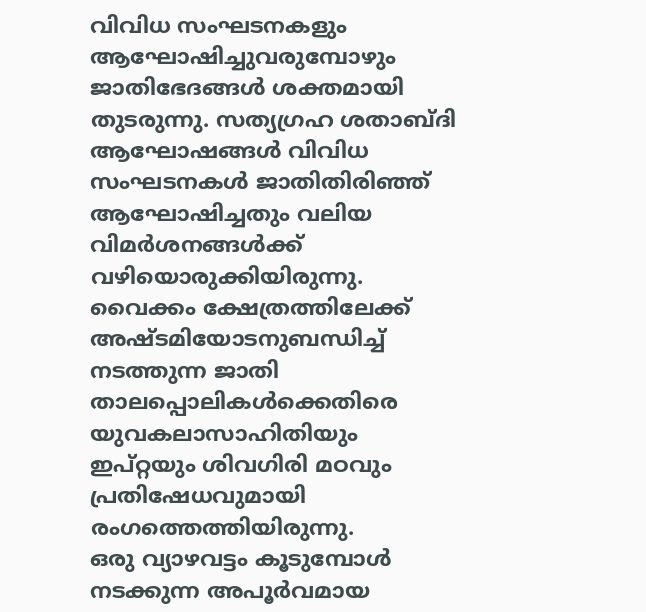വിവിധ സംഘടനകളും ആഘോഷിച്ചുവരുമ്പോഴും ജാതിഭേദങ്ങൾ ശക്തമായി തുടരുന്നു. സത്യഗ്രഹ ശതാബ്ദി ആഘോഷങ്ങൾ വിവിധ സംഘടനകൾ ജാതിതിരിഞ്ഞ് ആഘോഷിച്ചതും വലിയ വിമർശനങ്ങൾക്ക് വഴിയൊരുക്കിയിരുന്നു. വൈക്കം ക്ഷേത്രത്തിലേക്ക് അഷ്ടമിയോടനുബന്ധിച്ച് നടത്തുന്ന ജാതി താലപ്പൊലികള്‍ക്കെതിരെ യുവകലാസാഹിതിയും ഇപ്റ്റയും ശിവഗിരി മഠവും പ്രതിഷേധവുമായി രംഗത്തെത്തിയിരുന്നു.
ഒരു വ്യാഴവട്ടം കൂടുമ്പോൾ നടക്കുന്ന അപൂർവമായ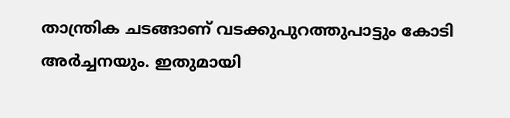താന്ത്രിക ചടങ്ങാണ് വടക്കുപുറത്തുപാട്ടും കോടി അർച്ചനയും. ഇതുമായി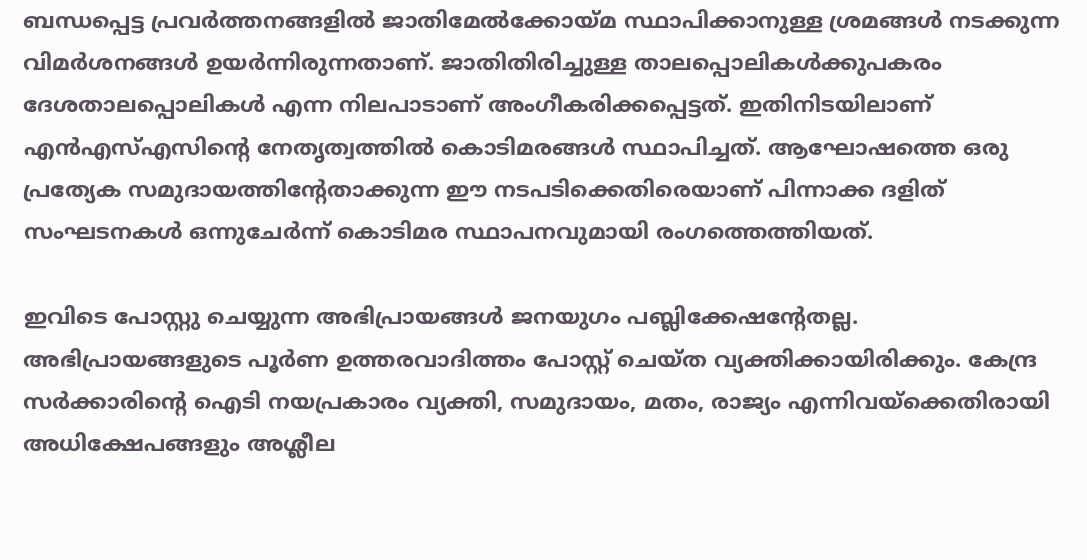ബന്ധപ്പെട്ട പ്രവർത്തനങ്ങളിൽ ജാതിമേൽക്കോയ്മ സ്ഥാപിക്കാനുള്ള ശ്രമങ്ങൾ നടക്കുന്ന വിമർശനങ്ങൾ ഉയർന്നിരുന്നതാണ്. ജാതിതിരിച്ചുള്ള താലപ്പൊലികൾക്കുപകരം ദേശതാലപ്പൊലികൾ എന്ന നിലപാടാണ് അംഗീകരിക്കപ്പെട്ടത്. ഇതിനിടയിലാണ് എൻഎസ്എസിന്റെ നേതൃത്വത്തിൽ കൊടിമരങ്ങൾ സ്ഥാപിച്ചത്. ആഘോഷത്തെ ഒരു പ്രത്യേക സമുദായത്തിന്റേതാക്കുന്ന ഈ നടപടിക്കെതിരെയാണ് പിന്നാക്ക ദളിത് സംഘടനകൾ ഒന്നുചേർന്ന് കൊടിമര സ്ഥാപനവുമായി രംഗത്തെത്തിയത്.

ഇവിടെ പോസ്റ്റു ചെയ്യുന്ന അഭിപ്രായങ്ങള്‍ ജനയുഗം പബ്ലിക്കേഷന്റേതല്ല. അഭിപ്രായങ്ങളുടെ പൂര്‍ണ ഉത്തരവാദിത്തം പോസ്റ്റ് ചെയ്ത വ്യക്തിക്കായിരിക്കും. കേന്ദ്ര സര്‍ക്കാരിന്റെ ഐടി നയപ്രകാരം വ്യക്തി, സമുദായം, മതം, രാജ്യം എന്നിവയ്‌ക്കെതിരായി അധിക്ഷേപങ്ങളും അശ്ലീല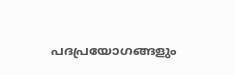പദപ്രയോഗങ്ങളും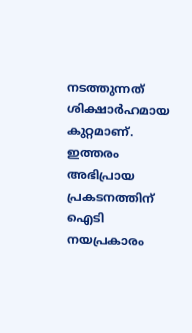നടത്തുന്നത് ശിക്ഷാര്‍ഹമായ കുറ്റമാണ്. ഇത്തരം അഭിപ്രായ പ്രകടനത്തിന് ഐടി നയപ്രകാരം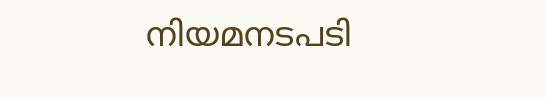നിയമനടപടി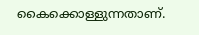കൈക്കൊള്ളുന്നതാണ്.